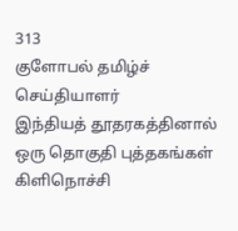313
குளோபல் தமிழ்ச் செய்தியாளர்
இந்தியத் தூதரகத்தினால் ஒரு தொகுதி புத்தகங்கள் கிளிநொச்சி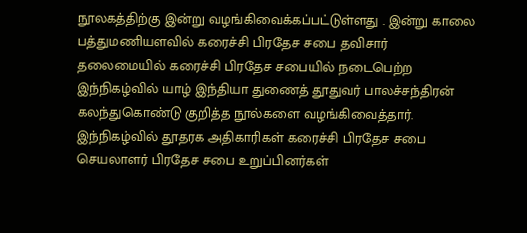நூலகத்திற்கு இன்று வழங்கிவைக்கப்பட்டுள்ளது . இன்று காலை பத்துமணியளவில் கரைச்சி பிரதேச சபை தவிசார் தலைமையில் கரைச்சி பிரதேச சபையில் நடைபெற்ற இந்நிகழ்வில் யாழ் இந்தியா துணைத் தூதுவர் பாலச்சந்திரன் கலந்துகொண்டு குறித்த நூல்களை வழங்கிவைத்தார்.
இந்நிகழ்வில் தூதரக அதிகாரிகள் கரைச்சி பிரதேச சபை செயலாளர் பிரதேச சபை உறுப்பினர்கள்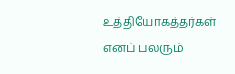உத்தியோகத்தர்கள் எனப் பலரும்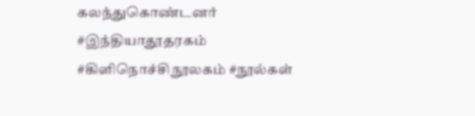கலந்துகொண்டனர்
#இந்தியாதூதரகம் #கிளிநொச்சிநூலகம் #நூல்கள்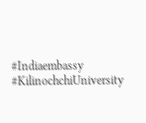#Indiaembassy #KilinochchiUniversity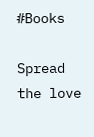#Books

Spread the love